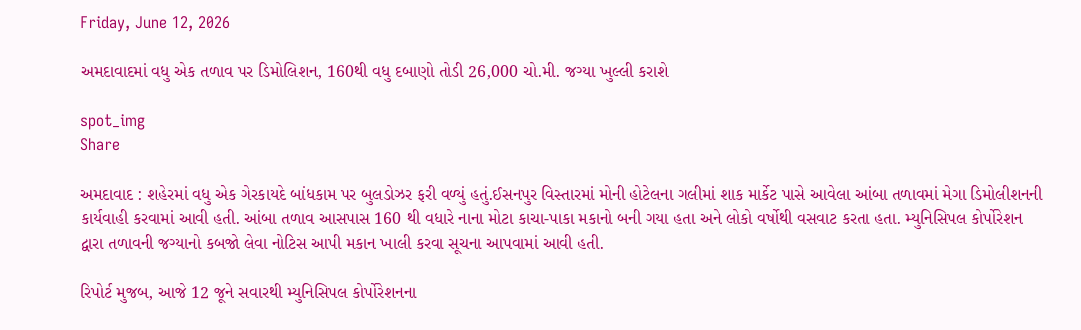Friday, June 12, 2026

અમદાવાદમાં વધુ એક તળાવ પર ડિમોલિશન, 160થી વધુ દબાણો તોડી 26,000 ચો.મી. જગ્યા ખુલ્લી કરાશે

spot_img
Share

અમદાવાદ : શહેરમાં વધુ એક ગેરકાયદે બાંધકામ પર બુલડોઝર ફરી વળ્યું હતું.ઈસનપુર વિસ્તારમાં મોની હોટેલના ગલીમાં શાક માર્કેટ પાસે આવેલા આંબા તળાવમાં મેગા ડિમોલીશનની કાર્યવાહી કરવામાં આવી હતી. આંબા તળાવ આસપાસ 160 થી વધારે નાના મોટા કાચા-પાકા મકાનો બની ગયા હતા અને લોકો વર્ષોથી વસવાટ કરતા હતા. મ્યુનિસિપલ કોર્પોરેશન દ્વારા તળાવની જગ્યાનો કબજો લેવા નોટિસ આપી મકાન ખાલી કરવા સૂચના આપવામાં આવી હતી.

રિપોર્ટ મુજબ, આજે 12 જૂને સવારથી મ્યુનિસિપલ કોર્પોરેશનના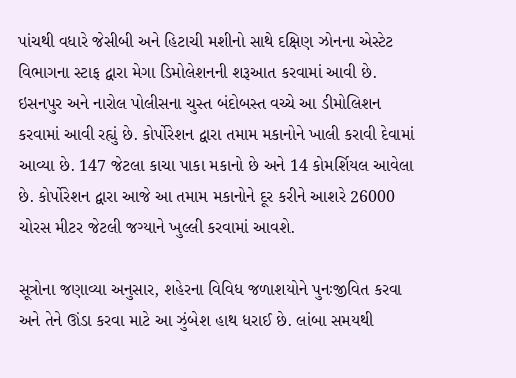પાંચથી વધારે જેસીબી અને હિટાચી મશીનો સાથે દક્ષિણ ઝોનના એસ્ટેટ વિભાગના સ્ટાફ દ્વારા મેગા ડિમોલેશનની શરૂઆત કરવામાં આવી છે. ઇસનપુર અને નારોલ પોલીસના ચુસ્ત બંદોબસ્ત વચ્ચે આ ડીમોલિશન કરવામાં આવી રહ્યું છે. કોર્પોરેશન દ્વારા તમામ મકાનોને ખાલી કરાવી દેવામાં આવ્યા છે. 147 જેટલા કાચા પાકા મકાનો છે અને 14 કોમર્શિયલ આવેલા છે. કોર્પોરેશન દ્વારા આજે આ તમામ મકાનોને દૂર કરીને આશરે 26000 ચોરસ મીટર જેટલી જગ્યાને ખુલ્લી કરવામાં આવશે.

સૂત્રોના જણાવ્યા અનુસાર, શહેરના વિવિધ જળાશયોને પુનઃજીવિત કરવા અને તેને ઊંડા કરવા માટે આ ઝુંબેશ હાથ ધરાઈ છે. લાંબા સમયથી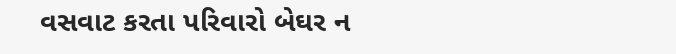વસવાટ કરતા પરિવારો બેઘર ન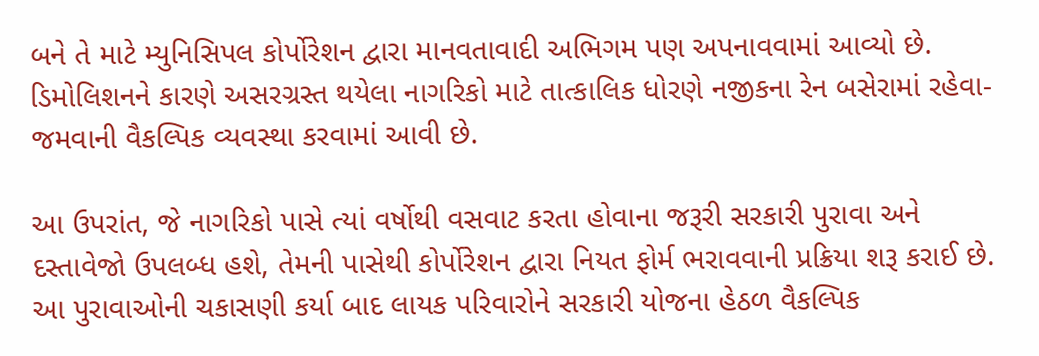બને તે માટે મ્યુનિસિપલ કોર્પોરેશન દ્વારા માનવતાવાદી અભિગમ પણ અપનાવવામાં આવ્યો છે. ડિમોલિશનને કારણે અસરગ્રસ્ત થયેલા નાગરિકો માટે તાત્કાલિક ધોરણે નજીકના રેન બસેરામાં રહેવા-જમવાની વૈકલ્પિક વ્યવસ્થા કરવામાં આવી છે.

આ ઉપરાંત, જે નાગરિકો પાસે ત્યાં વર્ષોથી વસવાટ કરતા હોવાના જરૂરી સરકારી પુરાવા અને દસ્તાવેજો ઉપલબ્ધ હશે, તેમની પાસેથી કોર્પોરેશન દ્વારા નિયત ફોર્મ ભરાવવાની પ્રક્રિયા શરૂ કરાઈ છે. આ પુરાવાઓની ચકાસણી કર્યા બાદ લાયક પરિવારોને સરકારી યોજના હેઠળ વૈકલ્પિક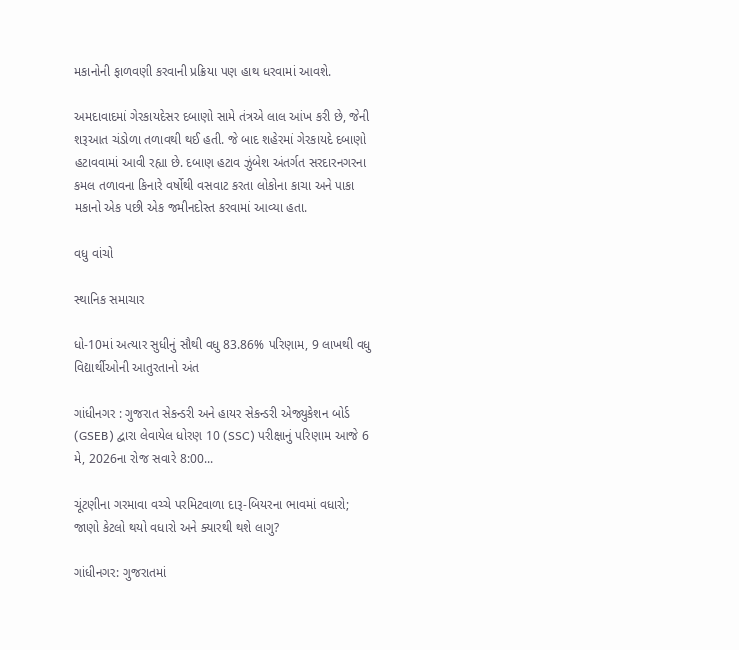મકાનોની ફાળવણી કરવાની પ્રક્રિયા પણ હાથ ધરવામાં આવશે.

અમદાવાદમાં ગેરકાયદેસર દબાણો સામે તંત્રએ લાલ આંખ કરી છે, જેની શરૂઆત ચંડોળા તળાવથી થઈ હતી. જે બાદ શહેરમાં ગેરકાયદે દબાણો હટાવવામાં આવી રહ્યા છે. દબાણ હટાવ ઝુંબેશ અંતર્ગત સરદારનગરના કમલ તળાવના કિનારે વર્ષોથી વસવાટ કરતા લોકોના કાચા અને પાકા મકાનો એક પછી એક જમીનદોસ્ત કરવામાં આવ્યા હતા.

વધુ વાંચો

સ્થાનિક સમાચાર

ધો-10માં અત્યાર સુધીનું સૌથી વધુ 83.86% પરિણામ, 9 લાખથી વધુ વિદ્યાર્થીઓની આતુરતાનો અંત

ગાંધીનગર : ગુજરાત સેકન્ડરી અને હાયર સેકન્ડરી એજ્યુકેશન બોર્ડ (GSEB) દ્વારા લેવાયેલ ધોરણ 10 (SSC) પરીક્ષાનું પરિણામ આજે 6 મે, 2026ના રોજ સવારે 8:00...

ચૂંટણીના ગરમાવા વચ્ચે પરમિટવાળા દારૂ-બિયરના ભાવમાં વધારો; જાણો કેટલો થયો વધારો અને ક્યારથી થશે લાગુ?

ગાંધીનગર: ગુજરાતમાં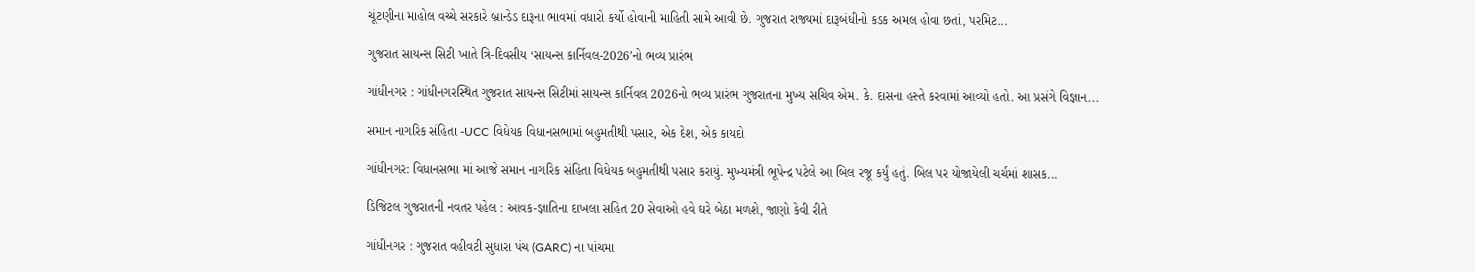ચૂંટણીના માહોલ વચ્ચે સરકારે બ્રાન્ડેડ દારૂના ભાવમાં વધારો કર્યો હોવાની માહિતી સામે આવી છે. ગુજરાત રાજ્યમાં દારૂબંધીનો કડક અમલ હોવા છતાં, પરમિટ...

ગુજરાત સાયન્સ સિટી ખાતે ત્રિ-દિવસીય ‘સાયન્સ કાર્નિવલ-2026’નો ભવ્ય પ્રારંભ

ગાંધીનગર : ગાંધીનગરસ્થિત ગુજરાત સાયન્સ સિટીમાં સાયન્સ કાર્નિવલ 2026નો ભવ્ય પ્રારંભ ગુજરાતના મુખ્ય સચિવ એમ. કે. દાસના હસ્તે કરવામાં આવ્યો હતો. આ પ્રસંગે વિજ્ઞાન...

સમાન નાગરિક સંહિતા -UCC વિધેયક વિધાનસભામાં બહુમતીથી પસાર, એક દેશ, એક કાયદો

ગાંધીનગર: વિધાનસભા માં આજે સમાન નાગરિક સંહિતા વિધેયક બહુમતીથી પસાર કરાયું. મુખ્યમંત્રી ભૂપેન્દ્ર પટેલે આ બિલ રજૂ કર્યું હતું. બિલ પર યોજાયેલી ચર્ચમાં શાસક...

ડિજિટલ ગુજરાતની નવતર પહેલ : આવક-જ્ઞાતિના દાખલા સહિત 20 સેવાઓ હવે ઘરે બેઠા મળશે, જાણો કેવી રીતે

ગાંધીનગર : ગુજરાત વહીવટી સુધારા પંચ (GARC) ના પાંચમા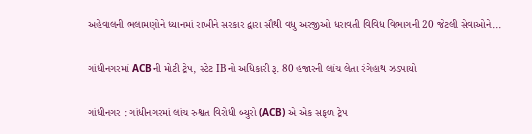અહેવાલની ભલામણોને ધ્યાનમાં રાખીને સરકાર દ્વારા સૌથી વધુ અરજીઓ ધરાવતી વિવિધ વિભાગની 20 જેટલી સેવાઓને...

ગાંધીનગરમાં ACBની મોટી ટ્રેપ, સ્ટેટ IBનો અધિકારી રૂ. 80 હજારની લાંચ લેતા રંગેહાથ ઝડપાયો

ગાંધીનગર : ગાંધીનગરમાં લાંચ રુશ્વત વિરોધી બ્યુરો (ACB) એ એક સફળ ટ્રેપ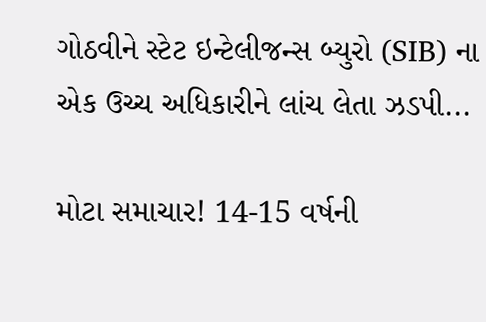ગોઠવીને સ્ટેટ ઇન્ટેલીજન્સ બ્યુરો (SIB) ના એક ઉચ્ચ અધિકારીને લાંચ લેતા ઝડપી...

મોટા સમાચાર! 14-15 વર્ષની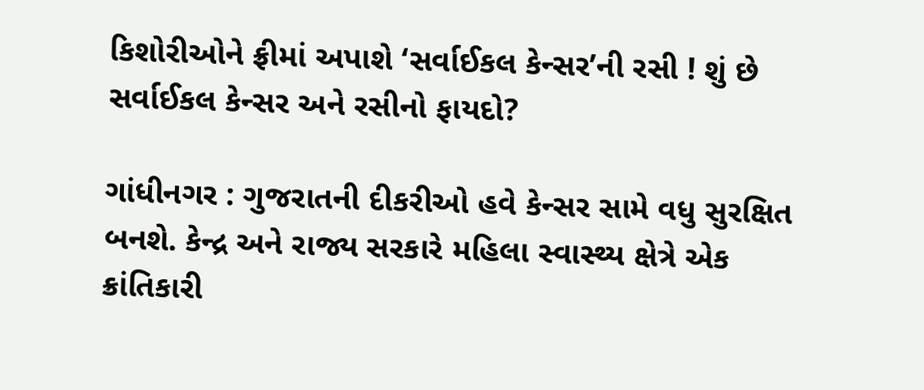કિશોરીઓને ફ્રીમાં અપાશે ‘સર્વાઈકલ કેન્સર’ની રસી ! શું છે સર્વાઈકલ કેન્સર અને રસીનો ફાયદો?

ગાંધીનગર : ગુજરાતની દીકરીઓ હવે કેન્સર સામે વધુ સુરક્ષિત બનશે. કેન્દ્ર અને રાજ્ય સરકારે મહિલા સ્વાસ્થ્ય ક્ષેત્રે એક ક્રાંતિકારી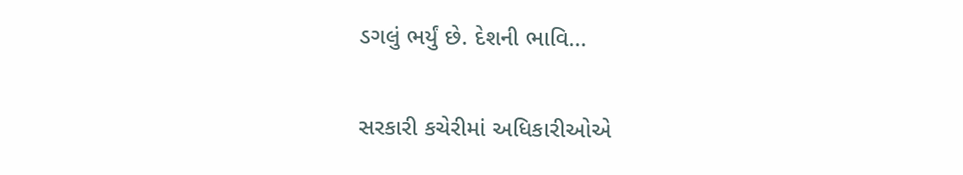ડગલું ભર્યું છે. દેશની ભાવિ...

સરકારી કચેરીમાં અધિકારીઓએ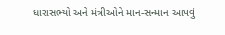ધારાસભ્યો અને મંત્રીઓને માન-સન્માન આપવું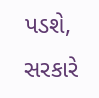પડશે, સરકારે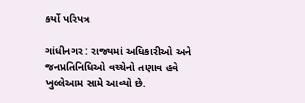કર્યો પરિપત્ર

ગાંધીનગર : રાજ્યમાં અધિકારીઓ અને જનપ્રતિનિધિઓ વચ્ચેનો તણાવ હવે ખુલ્લેઆમ સામે આવ્યો છે.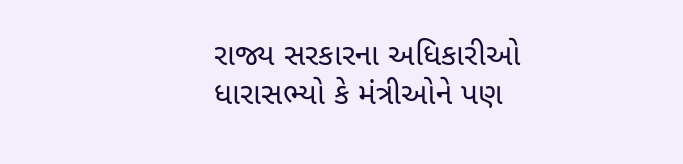રાજ્ય સરકારના અધિકારીઓ ધારાસભ્યો કે મંત્રીઓને પણ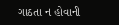ગાઠતા ન હોવાની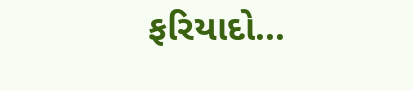ફરિયાદો...